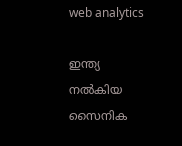web analytics

ഇന്ത്യ നൽകിയ സൈനിക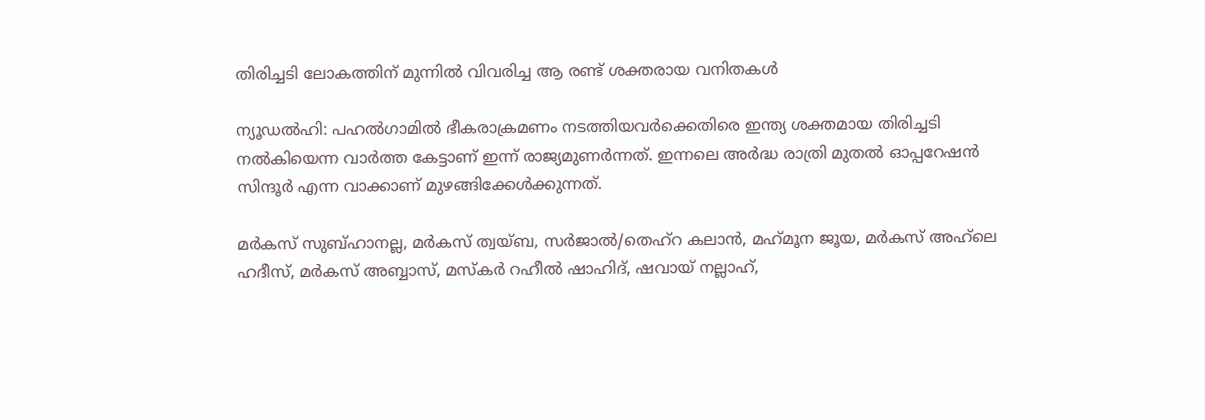തിരിച്ചടി ലോകത്തിന് മുന്നിൽ വിവരിച്ച ആ രണ്ട് ശക്തരായ വനിതകൾ

ന്യൂഡൽഹി: പഹൽഗാമിൽ ഭീകരാക്രമണം നടത്തിയവർക്കെതിരെ ഇന്ത്യ ശക്തമായ തിരിച്ചടി നൽകിയെന്ന വാർത്ത കേട്ടാണ് ഇന്ന് രാജ്യമുണർന്നത്. ഇന്നലെ അ‍ർദ്ധ രാത്രി മുതൽ ഓപ്പറേഷൻ സിന്ദൂർ എന്ന വാക്കാണ് മുഴങ്ങിക്കേൾക്കുന്നത്.

മർകസ് സുബ്ഹാനല്ല, മർകസ് ത്വയ്ബ, സർജാൽ/തെഹ്റ കലാൻ, മഹ്‍മൂന ജൂയ, മർകസ് അഹ്‍ലെ ഹദീസ്, മർകസ് അബ്ബാസ്, മസ്കർ റഹീൽ ഷാഹിദ്, ഷവായ് നല്ലാഹ്,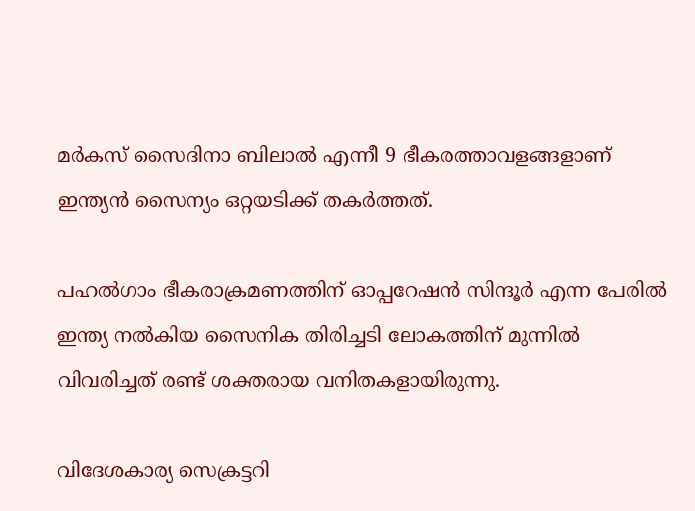മർകസ് സൈദിനാ ബിലാൽ എന്നീ 9 ഭീകരത്താവളങ്ങളാണ് ഇന്ത്യൻ സൈന്യം ഒറ്റയടിക്ക് തകർത്തത്.

പഹൽഗാം ഭീകരാക്രമണത്തിന് ഓപ്പറേഷൻ സിന്ദൂർ എന്ന പേരിൽ ഇന്ത്യ നൽകിയ സൈനിക തിരിച്ചടി ലോകത്തിന് മുന്നിൽ വിവരിച്ചത് രണ്ട് ശക്തരായ വനിതകളായിരുന്നു.

വിദേശകാര്യ സെക്രട്ടറി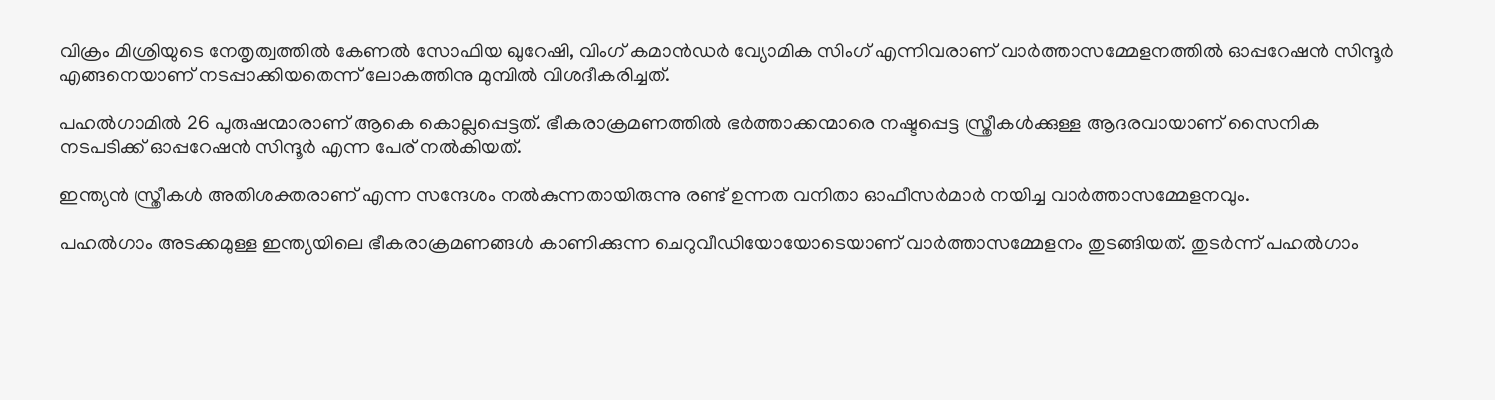വിക്രം മിശ്രിയുടെ നേതൃത്വത്തിൽ കേണൽ സോഫിയ ഖുറേഷി, വിംഗ് കമാൻഡർ വ്യോമിക സിംഗ് എന്നിവരാണ് വാർത്താസമ്മേളനത്തിൽ ഓപ്പറേഷൻ സിന്ദൂർ എങ്ങനെയാണ് നടപ്പാക്കിയതെന്ന് ലോകത്തിനു മുമ്പിൽ വിശദീകരിച്ചത്.

പഹൽഗാമിൽ 26 പുരുഷന്മാരാണ് ആകെ കൊല്ലപ്പെട്ടത്. ഭീകരാക്രമണത്തിൽ ഭർത്താക്കന്മാരെ നഷ്ടപ്പെട്ട സ്ത്രീകൾക്കുള്ള ആദരവായാണ് സൈനിക നടപടിക്ക് ഓപ്പറേഷൻ സിന്ദൂർ എന്ന പേര് നൽകിയത്.

ഇന്ത്യൻ സ്ത്രീകൾ അതിശക്തരാണ് എന്ന സന്ദേശം നൽകുന്നതായിരുന്നു രണ്ട് ഉന്നത വനിതാ ഓഫീസർമാർ നയിച്ച വാർത്താസമ്മേളനവും.

പഹൽഗാം അടക്കമുള്ള ഇന്ത്യയിലെ ഭീകരാക്രമണങ്ങൾ കാണിക്കുന്ന ചെറുവീഡിയോയോടെയാണ് വാർത്താസമ്മേളനം തുടങ്ങിയത്. തുടർന്ന് പഹൽഗാം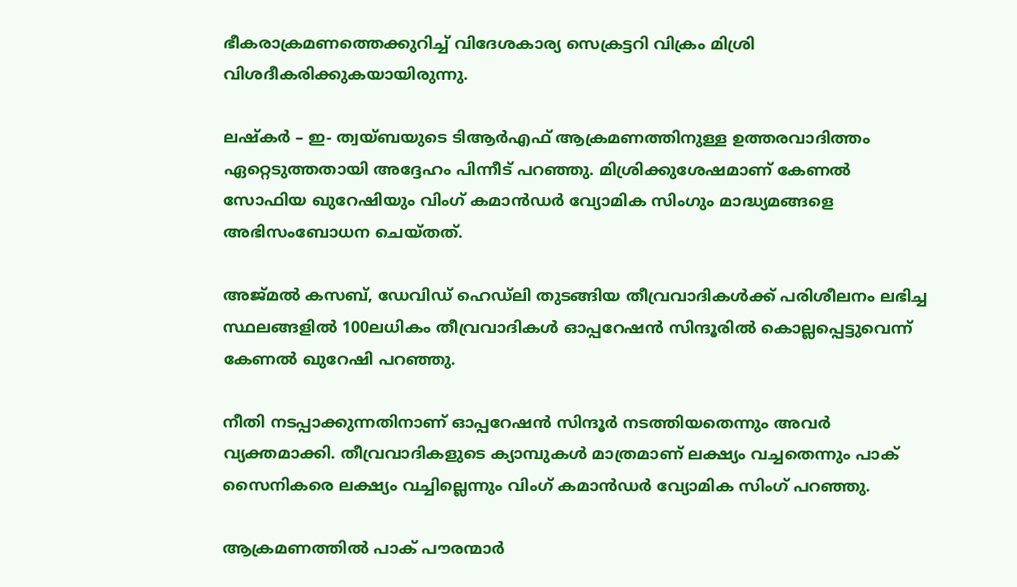ഭീകരാക്രമണത്തെക്കുറിച്ച് വിദേശകാര്യ സെക്രട്ടറി വിക്രം മിശ്രി വിശദീകരിക്കുകയായിരുന്നു.

ലഷ്ക‌ർ – ഇ- ത്വയ്‌ബയുടെ ടിആർഎഫ് ആക്രമണത്തിനുള്ള ഉത്തരവാദിത്തം ഏറ്റെടുത്തതായി അദ്ദേഹം പിന്നീട് പറഞ്ഞു. മിശ്രിക്കുശേഷമാണ് കേണൽ സോഫിയ ഖുറേഷിയും വിംഗ് കമാൻഡർ വ്യോമിക സിംഗും മാദ്ധ്യമങ്ങളെ അഭിസംബോധന ചെയ്തത്.

അജ്മൽ കസബ്, ഡേവിഡ് ഹെഡ്‌ലി തുടങ്ങിയ തീവ്രവാദികൾക്ക് പരിശീലനം ലഭിച്ച സ്ഥലങ്ങളിൽ 100ലധികം തീവ്രവാദികൾ ഓപ്പറേഷൻ സിന്ദൂരിൽ കൊല്ലപ്പെട്ടുവെന്ന് കേണൽ ഖുറേഷി പറഞ്ഞു.

നീതി നടപ്പാക്കുന്നതിനാണ് ഓപ്പറേഷൻ സിന്ദൂർ നടത്തിയതെന്നും അവർ വ്യക്തമാക്കി. തീവ്രവാദികളുടെ ക്യാമ്പുകൾ മാത്രമാണ് ലക്ഷ്യം വച്ചതെന്നും പാക് സൈനികരെ ലക്ഷ്യം വച്ചില്ലെന്നും വിംഗ് കമാൻഡർ വ്യോമിക സിംഗ് പറഞ്ഞു.

ആക്രമണത്തിൽ പാക് പൗരന്മാർ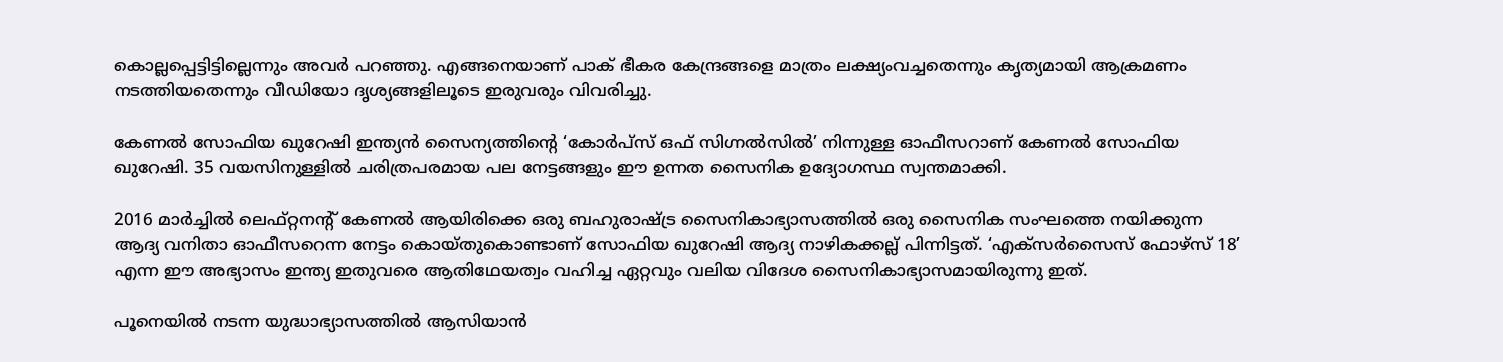കൊല്ലപ്പെട്ടിട്ടില്ലെന്നും അവർ പറഞ്ഞു. എങ്ങനെയാണ് പാക് ഭീകര കേന്ദ്രങ്ങളെ മാത്രം ലക്ഷ്യംവച്ചതെന്നും കൃത്യമായി ആക്രമണം നടത്തിയതെന്നും വീഡിയോ ദൃശ്യങ്ങളിലൂടെ ഇരുവരും വിവരിച്ചു.

കേണൽ സോഫിയ ഖുറേഷി ഇന്ത്യൻ സൈന്യത്തിന്റെ ‘കോർപ്‌സ് ഒഫ് സിഗ്നൽസിൽ’ നിന്നുള്ള ഓഫീസറാണ് കേണൽ സോഫിയ ഖുറേഷി. 35 വയസിനുള്ളിൽ ചരിത്രപരമായ പല നേട്ടങ്ങളും ഈ ഉന്നത സൈനിക ഉദ്യോഗസ്ഥ സ്വന്തമാക്കി.

2016 മാർച്ചിൽ ലെഫ്റ്റനന്റ് കേണൽ ആയിരിക്കെ ഒരു ബഹുരാഷ്ട്ര സൈനികാഭ്യാസത്തിൽ ഒരു സൈനിക സംഘത്തെ നയിക്കുന്ന ആദ്യ വനിതാ ഓഫീസറെന്ന നേട്ടം കൊയ്തുകൊണ്ടാണ് സോഫിയ ഖുറേഷി ആദ്യ നാഴികക്കല്ല് പിന്നിട്ടത്. ‘എക്സർസൈസ് ഫോഴ്സ് 18’ എന്ന ഈ അഭ്യാസം ഇന്ത്യ ഇതുവരെ ആതിഥേയത്വം വഹിച്ച ഏറ്റവും വലിയ വിദേശ സൈനികാഭ്യാസമായിരുന്നു ഇത്.

പൂനെയിൽ നടന്ന യുദ്ധാഭ്യാസത്തിൽ ആസിയാൻ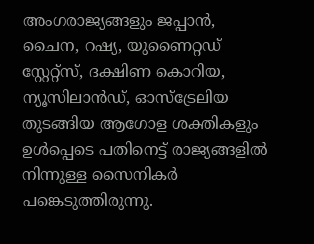അംഗരാജ്യങ്ങളും ജപ്പാൻ, ചൈന, റഷ്യ, യുണൈറ്റഡ് സ്റ്റേറ്റ്സ്, ദക്ഷിണ കൊറിയ, ന്യൂസിലാൻഡ്, ഓസ്ട്രേലിയ തുടങ്ങിയ ആഗോള ശക്തികളും ഉൾപ്പെടെ പതിനെട്ട് രാജ്യങ്ങളിൽ നിന്നുള്ള സൈനികർ പങ്കെടുത്തിരുന്നു.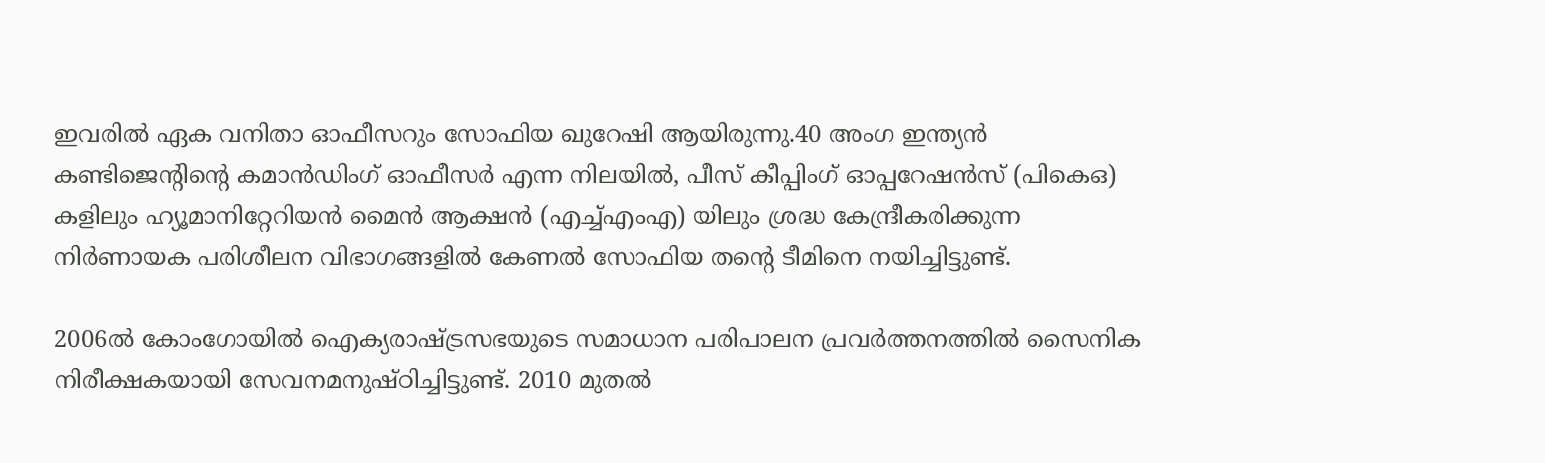ഇവരിൽ ഏക വനിതാ ഓഫീസറും സോഫിയ ഖുറേഷി ആയിരുന്നു.40 അംഗ ഇന്ത്യൻ കണ്ടിജെന്റിന്റെ കമാൻഡിംഗ് ഓഫീസർ എന്ന നിലയിൽ, പീസ് കീപ്പിംഗ് ഓപ്പറേഷൻസ് (പി‌കെ‌ഒ) കളിലും ഹ്യൂമാനിറ്റേറിയൻ മൈൻ ആക്ഷൻ (എച്ച്എം‌എ) യിലും ശ്രദ്ധ കേന്ദ്രീകരിക്കുന്ന നിർണായക പരിശീലന വിഭാഗങ്ങളിൽ കേണൽ സോഫിയ തന്റെ ടീമിനെ നയിച്ചിട്ടുണ്ട്.

2006ൽ കോംഗോയിൽ ഐക്യരാഷ്ട്രസഭയുടെ സമാധാന പരിപാലന പ്രവർത്തനത്തിൽ സൈനിക നിരീക്ഷകയായി സേവനമനുഷ്ഠിച്ചിട്ടുണ്ട്. 2010 മുതൽ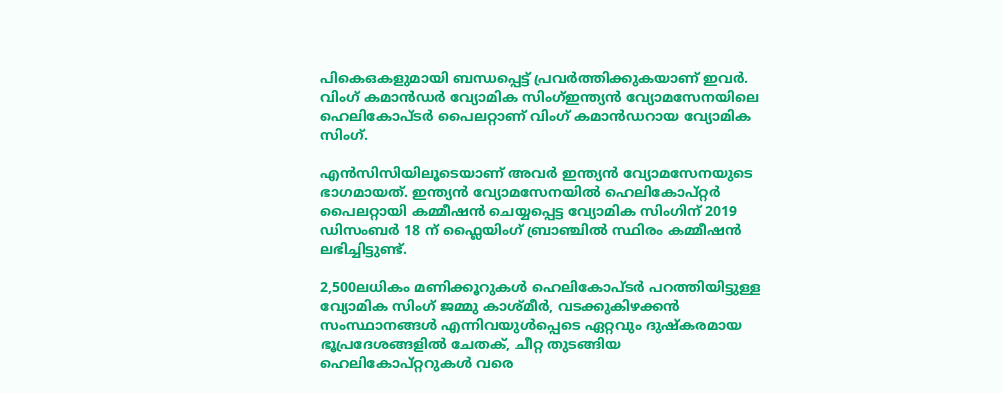പി‌കെ‌ഒകളുമായി ബന്ധപ്പെട്ട് പ്രവർത്തിക്കുകയാണ് ഇവർ. വിംഗ് കമാൻഡർ വ്യോമിക സിംഗ്ഇന്ത്യൻ വ്യോമസേനയിലെ ഹെലികോപ്‌ടർ പൈലറ്റാണ് വിംഗ് കമാൻഡറായ വ്യോമിക സിംഗ്.

എൻസിസിയിലൂടെയാണ് അവർ ഇന്ത്യൻ വ്യോമസേനയുടെ ഭാഗമായത്. ഇന്ത്യൻ വ്യോമസേനയിൽ ഹെലികോപ്റ്റർ പൈലറ്റായി കമ്മീഷൻ ചെയ്യപ്പെട്ട വ്യോമിക സിംഗിന് 2019 ഡിസംബർ 18 ന് ഫ്ലൈയിംഗ് ബ്രാഞ്ചിൽ സ്ഥിരം കമ്മീഷൻ ലഭിച്ചിട്ടുണ്ട്.

2,500ലധികം മണിക്കൂറുകൾ ഹെലികോപ്‌ടർ പറത്തിയിട്ടുള്ള വ്യോമിക സിംഗ് ജമ്മു കാശ്മീർ, വടക്കുകിഴക്കൻ സംസ്ഥാനങ്ങൾ എന്നിവയുൾപ്പെടെ ഏറ്റവും ദുഷ്‌കരമായ ഭൂപ്രദേശങ്ങളിൽ ചേതക്, ചീറ്റ തുടങ്ങിയ ഹെലികോപ്റ്ററുകൾ വരെ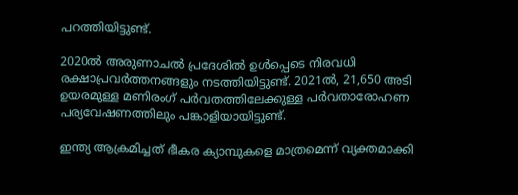പറത്തിയിട്ടുണ്ട്.

2020ൽ അരുണാചൽ പ്രദേശിൽ ഉൾപ്പെടെ നിരവധി രക്ഷാപ്രവർത്തനങ്ങളും നടത്തിയിട്ടുണ്ട്. 2021ൽ, 21,650 അടി ഉയരമുള്ള മണിരംഗ് പർവതത്തിലേക്കുള്ള പർവതാരോഹണ പര്യവേഷണത്തിലും പങ്കാളിയായിട്ടുണ്ട്.

ഇന്ത്യ ആക്രമിച്ചത് ഭീകര ക്യാമ്പുകളെ മാത്രമെന്ന് വ്യക്തമാക്കി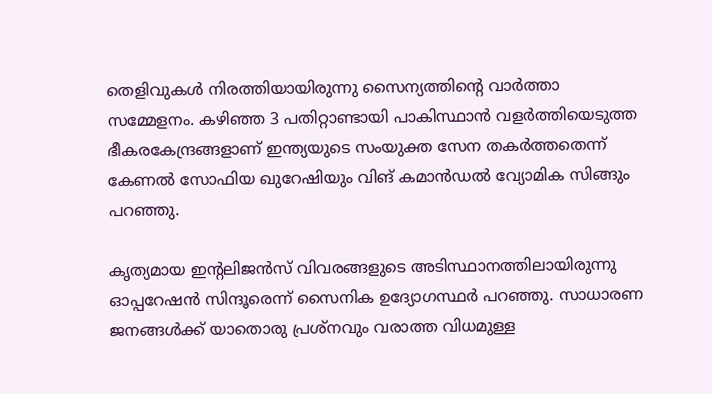തെളിവുകൾ നിരത്തിയായിരുന്നു സൈന്യത്തിന്റെ വാർത്താ സമ്മേളനം. കഴിഞ്ഞ 3 പതിറ്റാണ്ടായി പാകിസ്ഥാൻ വളർത്തിയെടുത്ത ഭീകരകേന്ദ്രങ്ങളാണ് ഇന്ത്യയുടെ സംയുക്ത സേന തകർത്തതെന്ന് കേണൽ സോഫിയ ഖുറേഷിയും വിങ് കമാൻഡൽ വ്യോമിക സിങ്ങും പറഞ്ഞു.

കൃത്യമായ ഇന്റലിജൻസ് വിവരങ്ങളുടെ അടിസ്ഥാനത്തിലായിരുന്നു ഓപ്പറേഷൻ സിന്ദൂരെന്ന് സൈനിക ഉദ്യോഗസ്ഥർ പറഞ്ഞു. സാധാരണ ജനങ്ങൾക്ക് യാതൊരു പ്രശ്‌നവും വരാത്ത വിധമുള്ള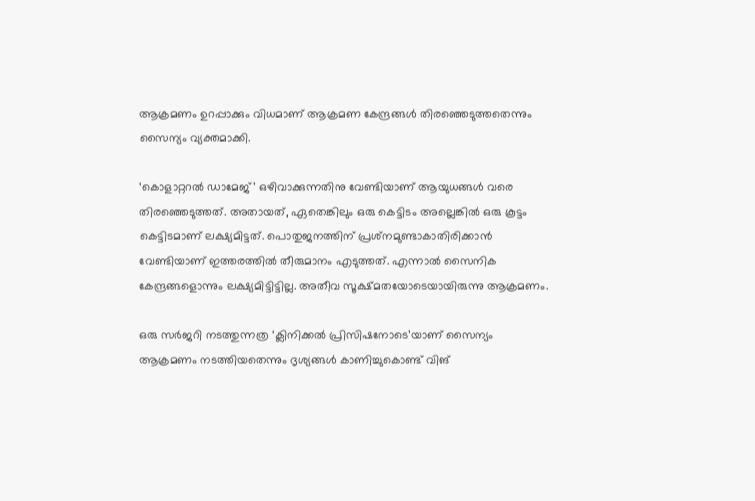ആക്രമണം ഉറപ്പാക്കും വിധമാണ് ആക്രമണ കേന്ദ്രങ്ങൾ തിരഞ്ഞെടുത്തതെന്നും സൈന്യം വ്യക്തമാക്കി.

‘കൊളാറ്ററൽ ഡാമേജ്’ ഒഴിവാക്കുന്നതിനു വേണ്ടിയാണ് ആയുധങ്ങൾ വരെ തിരഞ്ഞെടുത്തത്. അതായത്, ഏതെങ്കിലും ഒരു കെട്ടിടം അല്ലെങ്കിൽ ഒരു കൂട്ടം കെട്ടിടമാണ് ലക്ഷ്യമിട്ടത്. പൊതുജനത്തിന് പ്രശ്‌നമുണ്ടാകാതിരിക്കാൻ വേണ്ടിയാണ് ഇത്തരത്തിൽ തീരുമാനം എടുത്തത്. എന്നാൽ സൈനിക കേന്ദ്രങ്ങളൊന്നും ലക്ഷ്യമിട്ടിട്ടില്ല. അതീവ സൂക്ഷ്മതയോടെയായിരുന്നു ആക്രമണം.

ഒരു സർജറി നടത്തുന്നത്ര ‘ക്ലിനിക്കൽ പ്രിസിഷനോടെ’യാണ് സൈന്യം ആക്രമണം നടത്തിയതെന്നും ദൃശ്യങ്ങൾ കാണിച്ചുകൊണ്ട് വിങ്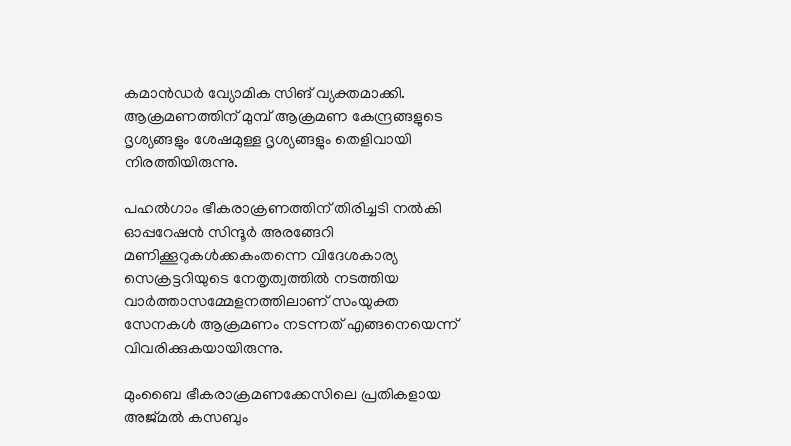കമാൻഡർ വ്യോമിക സിങ് വ്യക്തമാക്കി. ആക്രമണത്തിന് മുമ്പ് ആക്രമണ കേന്ദ്രങ്ങളുടെ ദൃശ്യങ്ങളും ശേഷമുള്ള ദൃശ്യങ്ങളും തെളിവായി നിരത്തിയിരുന്നു.

പഹൽഗാം ഭീകരാക്രണത്തിന് തിരിച്ചടി നൽകി ഓപ്പറേഷൻ സിന്ദൂർ അരങ്ങേറി മണിക്കൂറുകൾക്കകംതന്നെ വിദേശകാര്യ സെക്രട്ടറിയുടെ നേതൃത്വത്തിൽ നടത്തിയ വാർത്താസമ്മേളനത്തിലാണ് സംയുക്ത സേനകൾ ആക്രമണം നടന്നത് എങ്ങനെയെന്ന് വിവരിക്കുകയായിരുന്നു.

മുംബൈ ഭീകരാക്രമണക്കേസിലെ പ്രതികളായ അജ്മൽ കസബും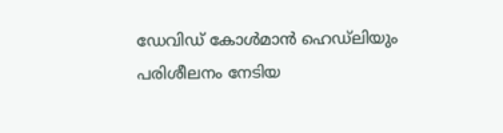ഡേവിഡ് കോൾമാൻ ഹെഡ്‌ലിയും പരിശീലനം നേടിയ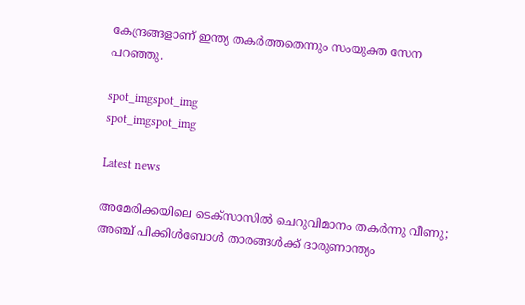കേന്ദ്രങ്ങളാണ് ഇന്ത്യ തകർത്തതെന്നും സംയുക്ത സേന പറഞ്ഞു.

spot_imgspot_img
spot_imgspot_img

Latest news

അമേരിക്കയിലെ ടെക്സാസിൽ ചെറുവിമാനം തകർന്നു വീണു; അഞ്ച് പിക്കിൾബോൾ താരങ്ങൾക്ക് ദാരുണാന്ത്യം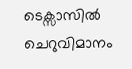ടെക്സാസിൽ ചെറുവിമാനം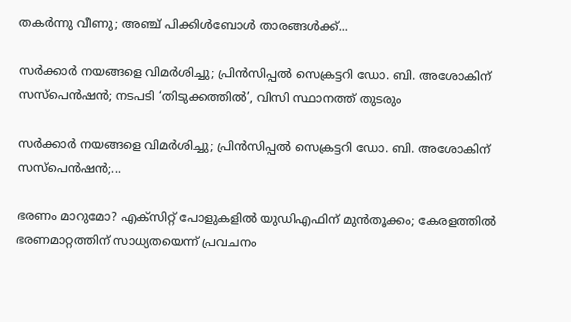തകർന്നു വീണു; അഞ്ച് പിക്കിൾബോൾ താരങ്ങൾക്ക്...

സർക്കാർ നയങ്ങളെ വിമർശിച്ചു; പ്രിൻസിപ്പൽ സെക്രട്ടറി ഡോ. ബി. അശോകിന് സസ്പെൻഷൻ; നടപടി ‘തിടുക്കത്തിൽ’, വിസി സ്ഥാനത്ത് തുടരും

സർക്കാർ നയങ്ങളെ വിമർശിച്ചു; പ്രിൻസിപ്പൽ സെക്രട്ടറി ഡോ. ബി. അശോകിന് സസ്പെൻഷൻ;...

ഭരണം മാറുമോ? എക്സിറ്റ് പോളുകളിൽ യുഡിഎഫിന് മുൻതൂക്കം; കേരളത്തിൽ ഭരണമാറ്റത്തിന് സാധ്യതയെന്ന് പ്രവചനം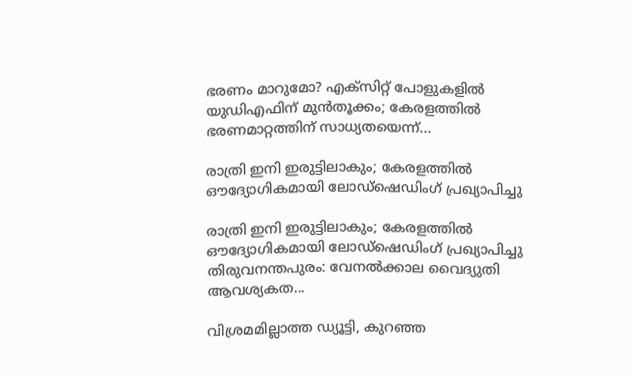ഭരണം മാറുമോ? എക്സിറ്റ് പോളുകളിൽ യുഡിഎഫിന് മുൻതൂക്കം; കേരളത്തിൽ ഭരണമാറ്റത്തിന് സാധ്യതയെന്ന്...

രാത്രി ഇനി ഇരുട്ടിലാകും; കേരളത്തിൽ ഔദ്യോഗികമായി ലോഡ്‌ഷെഡിംഗ് പ്രഖ്യാപിച്ചു

രാത്രി ഇനി ഇരുട്ടിലാകും; കേരളത്തിൽ ഔദ്യോഗികമായി ലോഡ്‌ഷെഡിംഗ് പ്രഖ്യാപിച്ചു തിരുവനന്തപുരം: വേനൽക്കാല വൈദ്യുതി ആവശ്യകത...

വിശ്രമമില്ലാത്ത ഡ്യൂട്ടി, കുറഞ്ഞ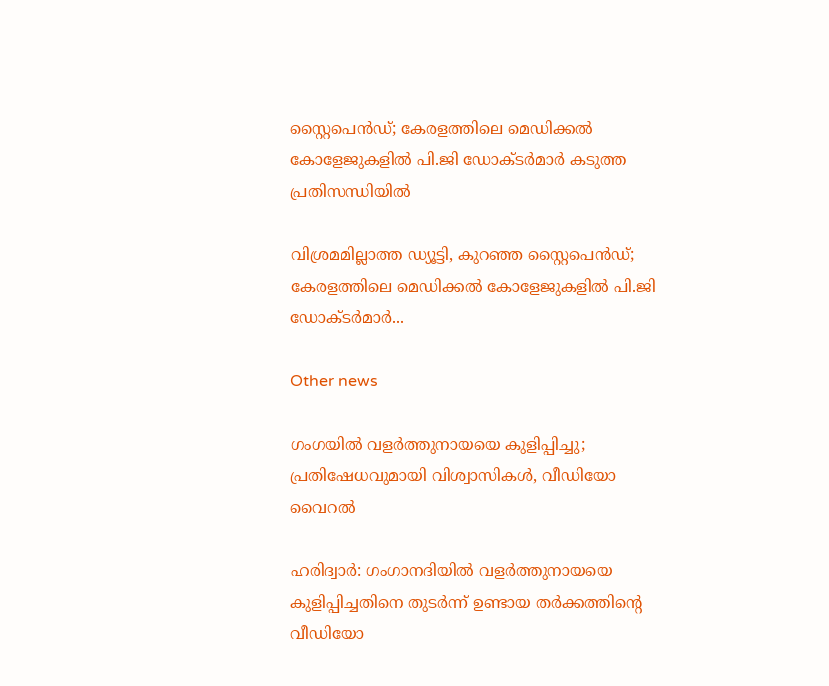സ്റ്റൈപെൻഡ്; കേരളത്തിലെ മെഡിക്കൽ കോളേജുകളിൽ പി.ജി ഡോക്ടർമാർ കടുത്ത പ്രതിസന്ധിയിൽ

വിശ്രമമില്ലാത്ത ഡ്യൂട്ടി, കുറഞ്ഞ സ്റ്റൈപെൻഡ്; കേരളത്തിലെ മെഡിക്കൽ കോളേജുകളിൽ പി.ജി ഡോക്ടർമാർ...

Other news

ഗംഗയിൽ വളർത്തുനായയെ കുളിപ്പിച്ചു; പ്രതിഷേധവുമായി വിശ്വാസികൾ, വീഡിയോ വൈറൽ

ഹരിദ്വാർ: ഗംഗാനദിയിൽ വളർത്തുനായയെ കുളിപ്പിച്ചതിനെ തുടർന്ന് ഉണ്ടായ തർക്കത്തിന്റെ വീഡിയോ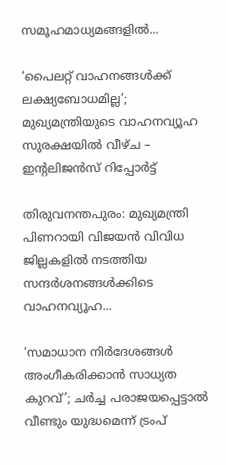സമൂഹമാധ്യമങ്ങളിൽ...

‘പൈലറ്റ് വാഹനങ്ങൾക്ക് ലക്ഷ്യബോധമില്ല’; മുഖ്യമന്ത്രിയുടെ വാഹനവ്യൂഹ സുരക്ഷയിൽ വീഴ്ച – ഇൻ്റലിജൻസ് റിപ്പോർട്ട്

തിരുവനന്തപുരം: മുഖ്യമന്ത്രി പിണറായി വിജയൻ വിവിധ ജില്ലകളിൽ നടത്തിയ സന്ദർശനങ്ങൾക്കിടെ വാഹനവ്യൂഹ...

‘സമാധാന നിർദേശങ്ങൾ അംഗീകരിക്കാൻ സാധ്യത കുറവ്’; ചർച്ച പരാജയപ്പെട്ടാൽ വീണ്ടും യുദ്ധമെന്ന് ട്രംപ്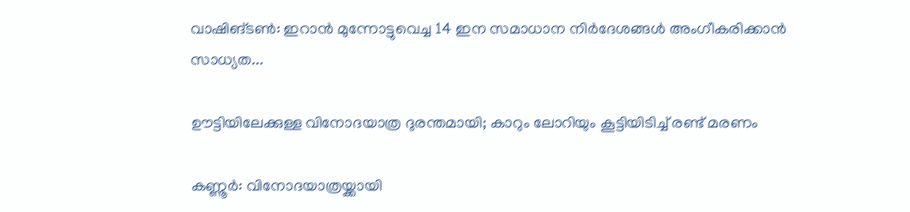വാഷിങ്ടൺ: ഇറാൻ മുന്നോട്ടുവെച്ച 14 ഇന സമാധാന നിർദേശങ്ങൾ അംഗീകരിക്കാൻ സാധ്യത...

ഊട്ടിയിലേക്കുള്ള വിനോദയാത്ര ദുരന്തമായി; കാറും ലോറിയും കൂട്ടിയിടിച്ച് രണ്ട് മരണം

കണ്ണൂർ: വിനോദയാത്രയ്ക്കായി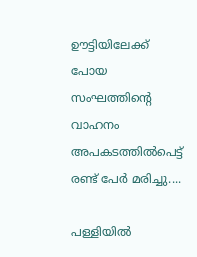ഊട്ടിയിലേക്ക് പോയ സംഘത്തിന്റെ വാഹനം അപകടത്തിൽപെട്ട് രണ്ട് പേർ മരിച്ചു....

പള്ളിയിൽ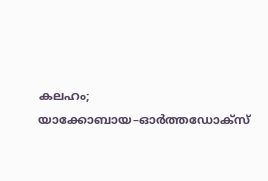കലഹം; യാക്കോബായ–ഓർത്തഡോക്സ്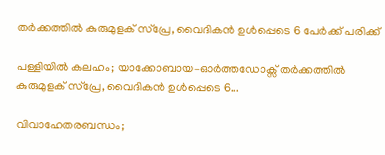തർക്കത്തിൽ കുരുമുളക് സ്പ്രേ, വൈദികൻ ഉൾപ്പെടെ 6 പേർക്ക് പരിക്ക്

പള്ളിയിൽ കലഹം; യാക്കോബായ–ഓർത്തഡോക്സ് തർക്കത്തിൽ കുരുമുളക് സ്പ്രേ, വൈദികൻ ഉൾപ്പെടെ 6...

വിവാഹേതരബന്ധം;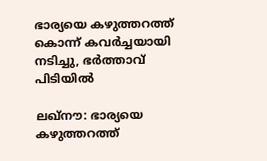ഭാര്യയെ കഴുത്തറത്ത് കൊന്ന് കവർച്ചയായി നടിച്ചു, ഭർത്താവ് പിടിയിൽ

ലഖ്‌നൗ: ഭാര്യയെ കഴുത്തറത്ത്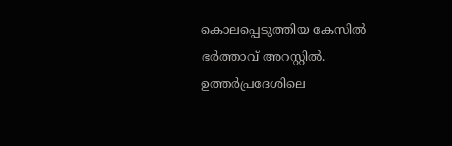കൊലപ്പെടുത്തിയ കേസിൽ ഭർത്താവ് അറസ്റ്റിൽ. ഉത്തർപ്രദേശിലെ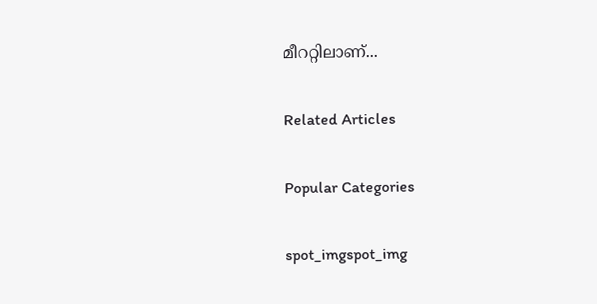മീററ്റിലാണ്...

Related Articles

Popular Categories

spot_imgspot_img